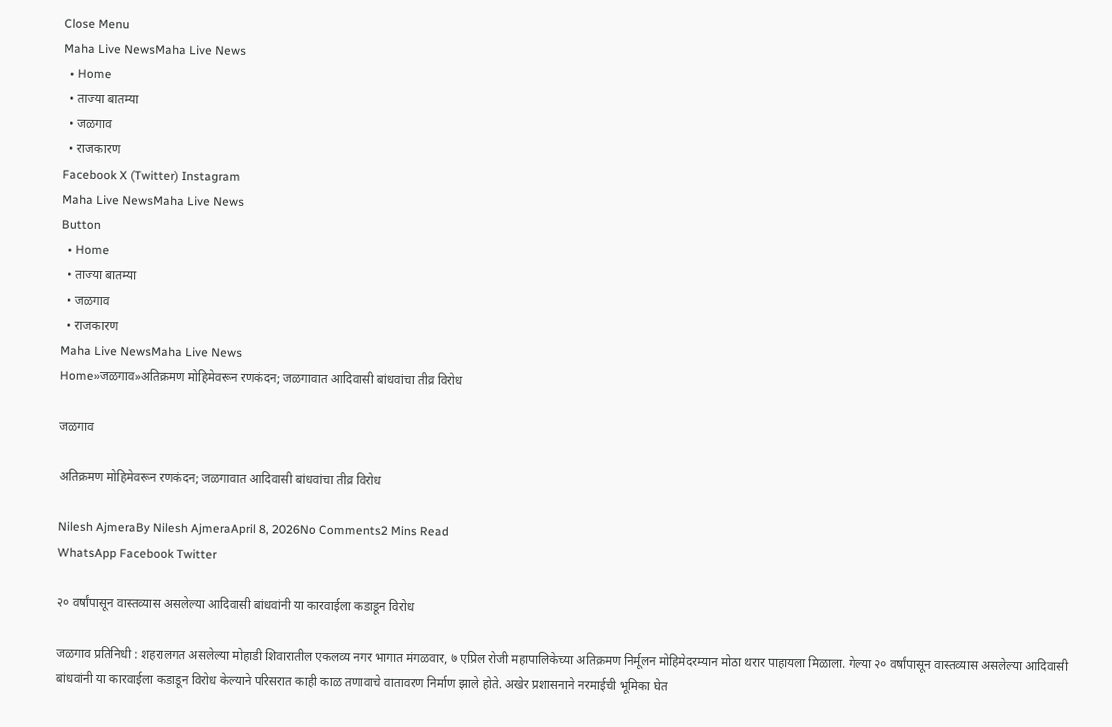Close Menu
Maha Live NewsMaha Live News
  • Home
  • ताज्या बातम्या
  • जळगाव
  • राजकारण
Facebook X (Twitter) Instagram
Maha Live NewsMaha Live News
Button
  • Home
  • ताज्या बातम्या
  • जळगाव
  • राजकारण
Maha Live NewsMaha Live News
Home»जळगाव»अतिक्रमण मोहिमेवरून रणकंदन; जळगावात आदिवासी बांधवांचा तीव्र विरोध

जळगाव

अतिक्रमण मोहिमेवरून रणकंदन; जळगावात आदिवासी बांधवांचा तीव्र विरोध

Nilesh AjmeraBy Nilesh AjmeraApril 8, 2026No Comments2 Mins Read
WhatsApp Facebook Twitter

२० वर्षांपासून वास्तव्यास असलेल्या आदिवासी बांधवांनी या कारवाईला कडाडून विरोध

जळगाव प्रतिनिधी : शहरालगत असलेल्या मोहाडी शिवारातील एकलव्य नगर भागात मंगळवार, ७ एप्रिल रोजी महापालिकेच्या अतिक्रमण निर्मूलन मोहिमेदरम्यान मोठा थरार पाहायला मिळाला. गेल्या २० वर्षांपासून वास्तव्यास असलेल्या आदिवासी बांधवांनी या कारवाईला कडाडून विरोध केल्याने परिसरात काही काळ तणावाचे वातावरण निर्माण झाले होते. अखेर प्रशासनाने नरमाईची भूमिका घेत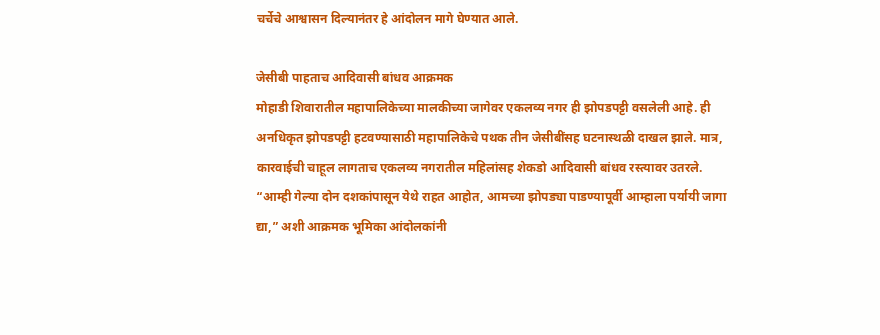चर्चेचे आश्वासन दिल्यानंतर हे आंदोलन मागे घेण्यात आले.

जेसीबी पाहताच आदिवासी बांधव आक्रमक
मोहाडी शिवारातील महापालिकेच्या मालकीच्या जागेवर एकलव्य नगर ही झोपडपट्टी वसलेली आहे. ही अनधिकृत झोपडपट्टी हटवण्यासाठी महापालिकेचे पथक तीन जेसीबींसह घटनास्थळी दाखल झाले. मात्र, कारवाईची चाहूल लागताच एकलव्य नगरातील महिलांसह शेकडो आदिवासी बांधव रस्त्यावर उतरले. “आम्ही गेल्या दोन दशकांपासून येथे राहत आहोत, आमच्या झोपड्या पाडण्यापूर्वी आम्हाला पर्यायी जागा द्या,” अशी आक्रमक भूमिका आंदोलकांनी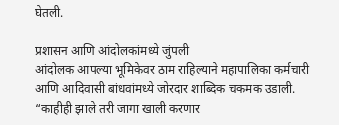घेतली.

प्रशासन आणि आंदोलकांमध्ये जुंपली
आंदोलक आपल्या भूमिकेवर ठाम राहिल्याने महापालिका कर्मचारी आणि आदिवासी बांधवांमध्ये जोरदार शाब्दिक चकमक उडाली. “काहीही झाले तरी जागा खाली करणार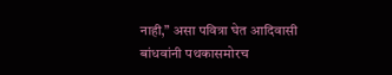नाही,” असा पवित्रा घेत आदिवासी बांधवांनी पथकासमोरच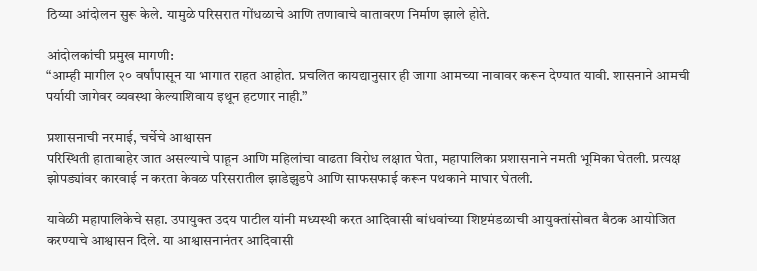ठिय्या आंदोलन सुरू केले. यामुळे परिसरात गोंधळाचे आणि तणावाचे वातावरण निर्माण झाले होते.

आंदोलकांची प्रमुख मागणी:
“आम्ही मागील २० वर्षांपासून या भागात राहत आहोत. प्रचलित कायद्यानुसार ही जागा आमच्या नावावर करून देण्यात यावी. शासनाने आमची पर्यायी जागेवर व्यवस्था केल्याशिवाय इथून हटणार नाही.”

प्रशासनाची नरमाई, चर्चेचे आश्वासन
परिस्थिती हाताबाहेर जात असल्याचे पाहून आणि महिलांचा वाढता विरोध लक्षात घेता, महापालिका प्रशासनाने नमती भूमिका घेतली. प्रत्यक्ष झोपड्यांवर कारवाई न करता केवळ परिसरातील झाडेझुडपे आणि साफसफाई करून पथकाने माघार घेतली.

यावेळी महापालिकेचे सहा. उपायुक्त उदय पाटील यांनी मध्यस्थी करत आदिवासी बांधवांच्या शिष्टमंडळाची आयुक्तांसोबत बैठक आयोजित करण्याचे आश्वासन दिले. या आश्वासनानंतर आदिवासी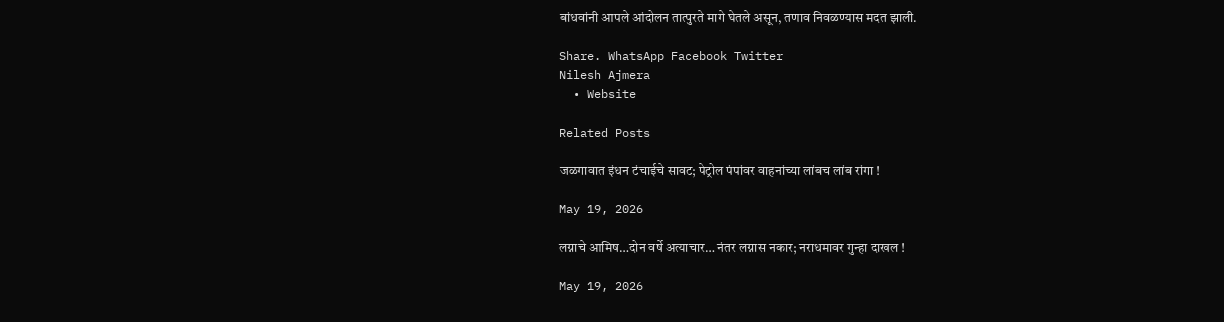बांधवांनी आपले आंदोलन तात्पुरते मागे घेतले असून, तणाव निवळण्यास मदत झाली.

Share. WhatsApp Facebook Twitter
Nilesh Ajmera
  • Website

Related Posts

जळगावात इंधन टंचाईचे सावट; पेट्रोल पंपांवर वाहनांच्या लांबच लांब रांगा !

May 19, 2026

लग्नाचे आमिष…दोन वर्षे अत्याचार… नंतर लग्नास नकार; नराधमावर गुन्हा दाखल !

May 19, 2026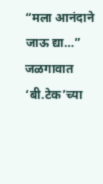“मला आनंदाने जाऊ द्या…” जळगावात ‘बी.टेक’च्या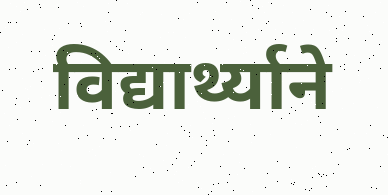विद्यार्थ्याने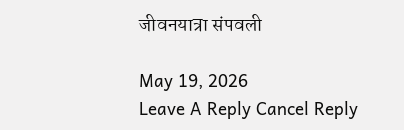जीवनयात्रा संपवली

May 19, 2026
Leave A Reply Cancel Reply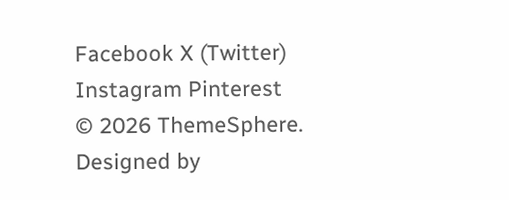Facebook X (Twitter) Instagram Pinterest
© 2026 ThemeSphere. Designed by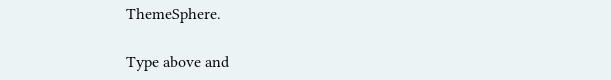ThemeSphere.

Type above and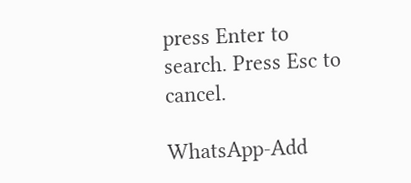press Enter to search. Press Esc to cancel.

WhatsApp-Add